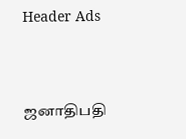Header Ads



ஜனாதிபதி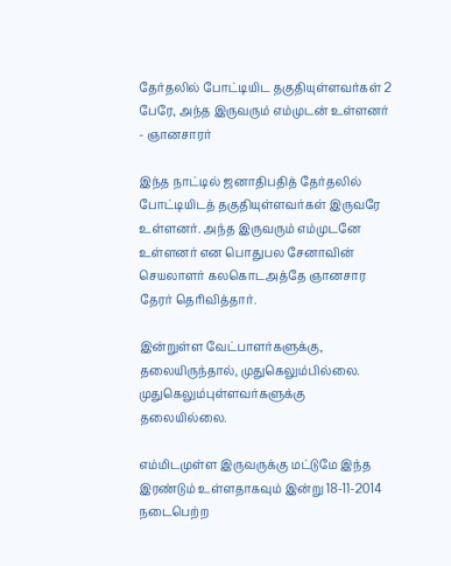தேர்தலில் போட்டியிட தகுதியுள்ளவர்கள் 2 பேரே, அந்த இருவரும் எம்முடன் உள்ளனர் - ஞானசாரர்

இந்த நாட்டில் ஜனாதிபதித் தேர்தலில் போட்டியிடத் தகுதியுள்ளவர்கள் இருவரே உள்ளனர். அந்த இருவரும் எம்முடனே உள்ளனர் என பொதுபல சேனாவின் செயலாளர் கலகொடஅத்தே ஞானசார தேரர் தெரிவித்தார்.

இன்றுள்ள வேட்பாளர்களுக்கு, தலையிருந்தால், முதுகெலும்பில்லை. முதுகெலும்புள்ளவர்களுக்கு தலையில்லை.

எம்மிடமுள்ள இருவருக்கு மட்டுமே இந்த இரண்டும் உள்ளதாகவும் இன்று 18-11-2014 நடைபெற்ற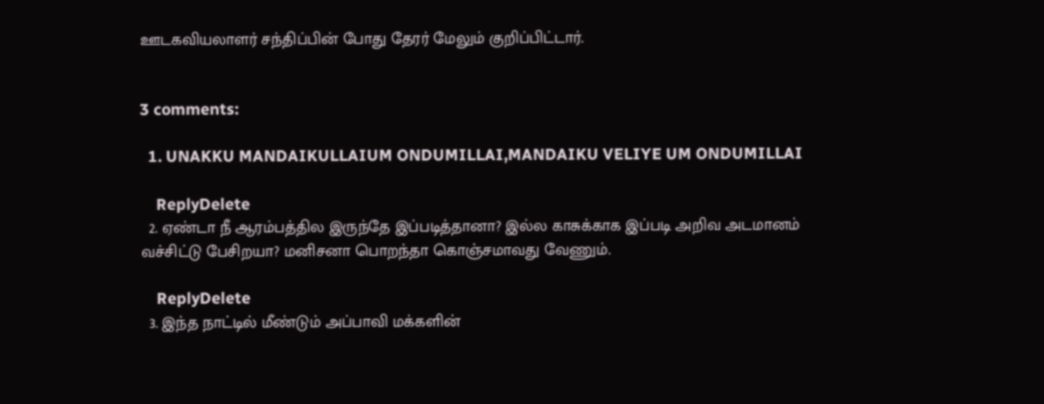ஊடகவியலாளர் சந்திப்பின் போது தேரர் மேலும் குறிப்பிட்டார்.


3 comments:

  1. UNAKKU MANDAIKULLAIUM ONDUMILLAI,MANDAIKU VELIYE UM ONDUMILLAI

    ReplyDelete
  2. ஏண்டா நீ ஆரம்பத்தில இருந்தே இப்படித்தானா? இல்ல காசுக்காக இப்படி அறிவ அடமானம் வச்சிட்டு பேசிறயா? மனிசனா பொறந்தா கொஞ்சமாவது வேணும்.

    ReplyDelete
  3. இந்த நாட்டில் மீண்டும் அப்பாவி மக்களின்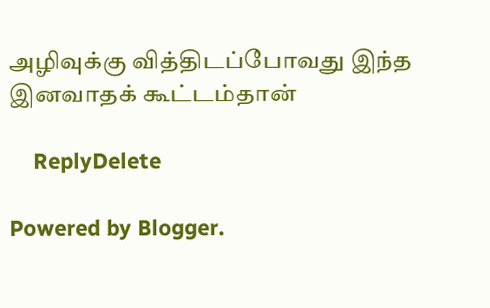அழிவுக்கு வித்திடப்போவது இந்த இனவாதக் கூட்டம்தான்

    ReplyDelete

Powered by Blogger.